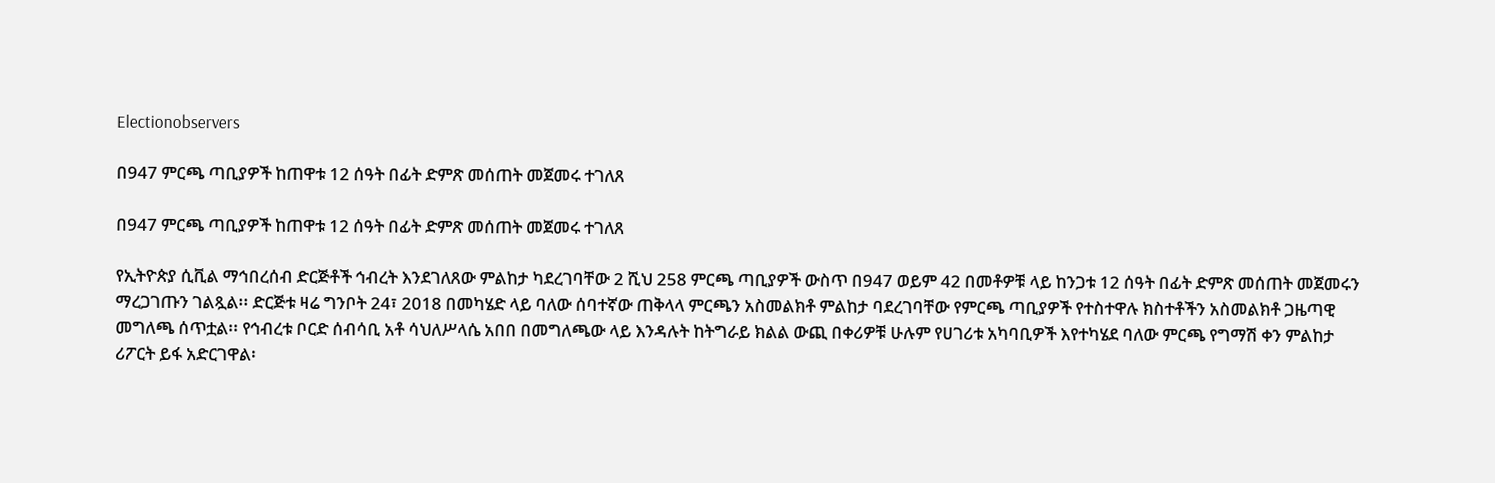Electionobservers

በ947 ምርጫ ጣቢያዎች ከጠዋቱ 12 ሰዓት በፊት ድምጽ መሰጠት መጀመሩ ተገለጸ

በ947 ምርጫ ጣቢያዎች ከጠዋቱ 12 ሰዓት በፊት ድምጽ መሰጠት መጀመሩ ተገለጸ

የኢትዮጵያ ሲቪል ማኅበረሰብ ድርጅቶች ኅብረት እንደገለጸው ምልከታ ካደረገባቸው 2 ሺህ 258 ምርጫ ጣቢያዎች ውስጥ በ947 ወይም 42 በመቶዎቹ ላይ ከንጋቱ 12 ሰዓት በፊት ድምጽ መሰጠት መጀመሩን ማረጋገጡን ገልጿል፡፡ ድርጅቱ ዛሬ ግንቦት 24፣ 2018 በመካሄድ ላይ ባለው ሰባተኛው ጠቅላላ ምርጫን አስመልክቶ ምልከታ ባደረገባቸው የምርጫ ጣቢያዎች የተስተዋሉ ክስተቶችን አስመልክቶ ጋዜጣዊ መግለጫ ሰጥቷል፡፡ የኅብረቱ ቦርድ ሰብሳቢ አቶ ሳህለሥላሴ አበበ በመግለጫው ላይ እንዳሉት ከትግራይ ክልል ውጪ በቀሪዎቹ ሁሉም የሀገሪቱ አካባቢዎች እየተካሄደ ባለው ምርጫ የግማሽ ቀን ምልከታ ሪፖርት ይፋ አድርገዋል፡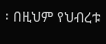፡ በዚህም የህብረቱ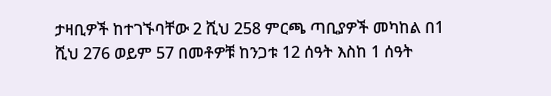ታዛቢዎች ከተገኙባቸው 2 ሺህ 258 ምርጫ ጣቢያዎች መካከል በ1 ሺህ 276 ወይም 57 በመቶዎቹ ከንጋቱ 12 ሰዓት እስከ 1 ሰዓት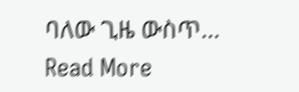ባለው ጊዜ ውስጥ…
Read More